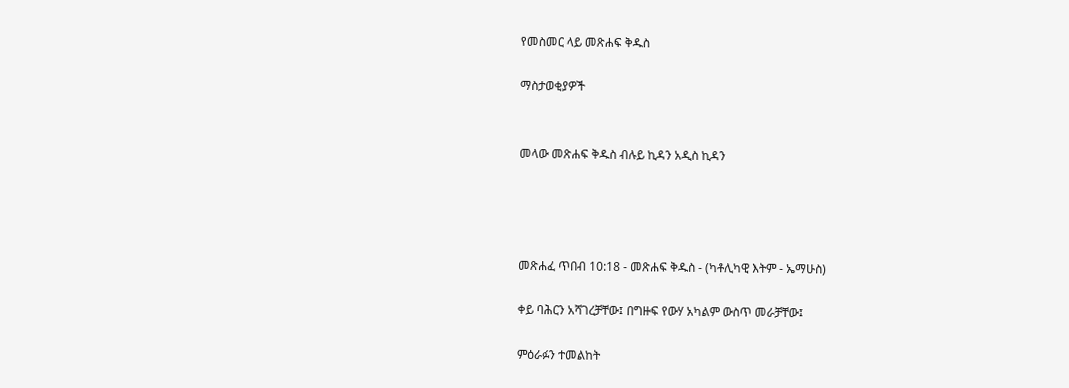የመስመር ላይ መጽሐፍ ቅዱስ

ማስታወቂያዎች


መላው መጽሐፍ ቅዱስ ብሉይ ኪዳን አዲስ ኪዳን




መጽሐፈ ጥበብ 10:18 - መጽሐፍ ቅዱስ - (ካቶሊካዊ እትም - ኤማሁስ)

ቀይ ባሕርን አሻገረቻቸው፤ በግዙፍ የውሃ አካልም ውስጥ መራቻቸው፤

ምዕራፉን ተመልከት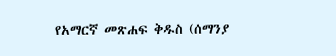የአማርኛ መጽሐፍ ቅዱስ (ሰማንያ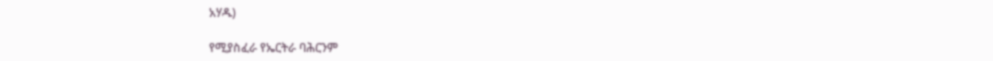አሃዱ)

የሚያስፈራ የኤርትራ ባሕርንም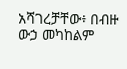አሻገረቻቸው፥ በብዙ ውኃ መካከልም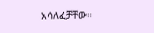አሳለፈቻቸው።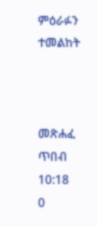ምዕራፉን ተመልከት



መጽሐፈ ጥበብ 10:18
0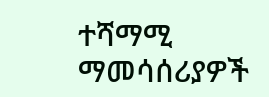ተሻማሚ ማመሳሰሪያዎች